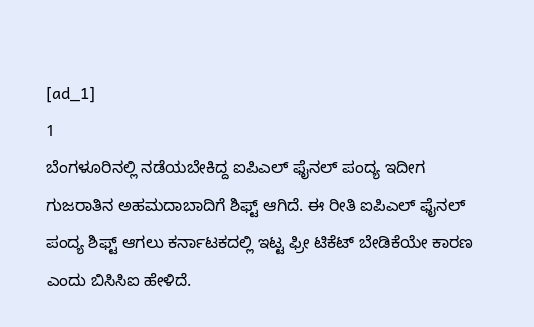[ad_1]
1
ಬೆಂಗಳೂರಿನಲ್ಲಿ ನಡೆಯಬೇಕಿದ್ದ ಐಪಿಎಲ್ ಫೈನಲ್ ಪಂದ್ಯ ಇದೀಗ ಗುಜರಾತಿನ ಅಹಮದಾಬಾದಿಗೆ ಶಿಫ್ಟ್ ಆಗಿದೆ. ಈ ರೀತಿ ಐಪಿಎಲ್ ಫೈನಲ್ ಪಂದ್ಯ ಶಿಫ್ಟ್ ಆಗಲು ಕರ್ನಾಟಕದಲ್ಲಿ ಇಟ್ಟ ಫ್ರೀ ಟಿಕೆಟ್ ಬೇಡಿಕೆಯೇ ಕಾರಣ ಎಂದು ಬಿಸಿಸಿಐ ಹೇಳಿದೆ.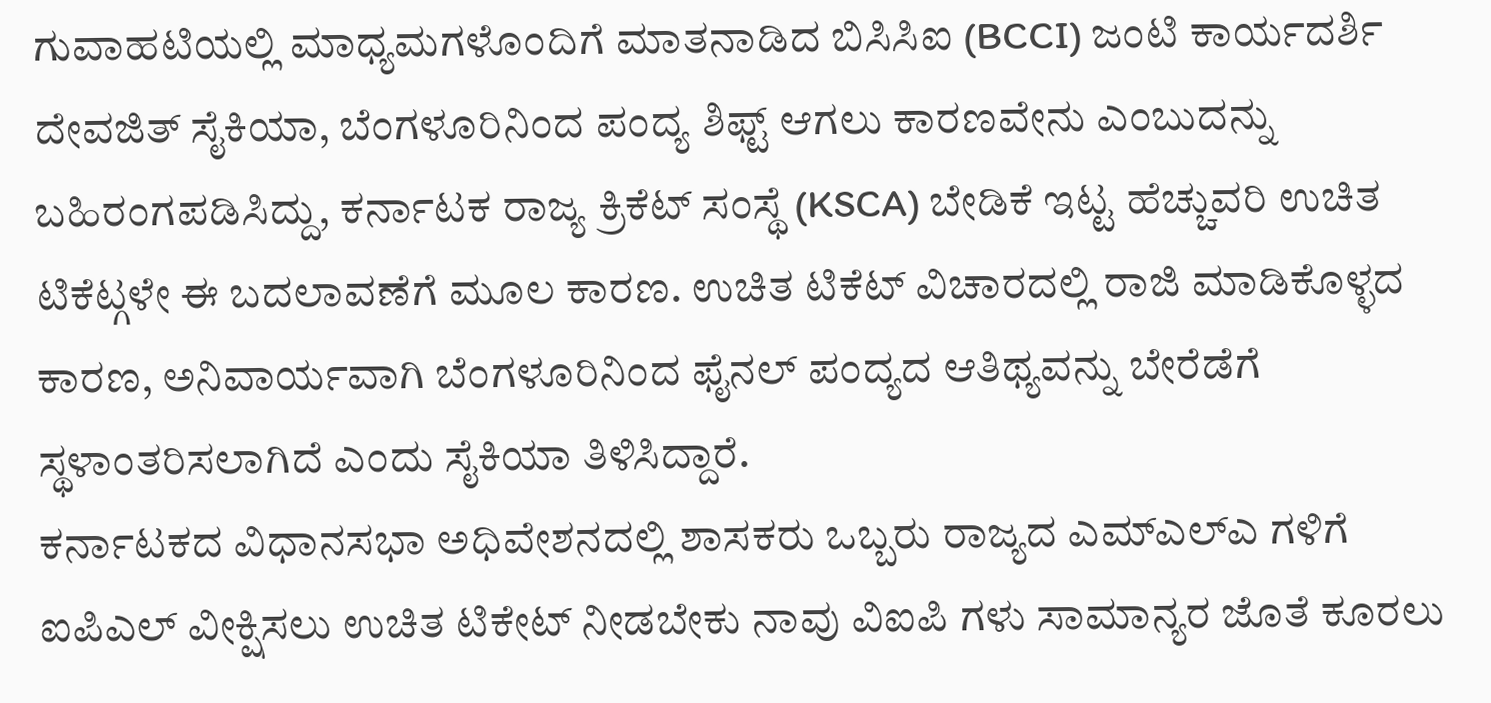ಗುವಾಹಟಿಯಲ್ಲಿ ಮಾಧ್ಯಮಗಳೊಂದಿಗೆ ಮಾತನಾಡಿದ ಬಿಸಿಸಿಐ (BCCI) ಜಂಟಿ ಕಾರ್ಯದರ್ಶಿ ದೇವಜಿತ್ ಸೈಕಿಯಾ, ಬೆಂಗಳೂರಿನಿಂದ ಪಂದ್ಯ ಶಿಫ್ಟ್ ಆಗಲು ಕಾರಣವೇನು ಎಂಬುದನ್ನು ಬಹಿರಂಗಪಡಿಸಿದ್ದು, ಕರ್ನಾಟಕ ರಾಜ್ಯ ಕ್ರಿಕೆಟ್ ಸಂಸ್ಥೆ (KSCA) ಬೇಡಿಕೆ ಇಟ್ಟ ಹೆಚ್ಚುವರಿ ಉಚಿತ ಟಿಕೆಟ್ಗಳೇ ಈ ಬದಲಾವಣೆಗೆ ಮೂಲ ಕಾರಣ. ಉಚಿತ ಟಿಕೆಟ್ ವಿಚಾರದಲ್ಲಿ ರಾಜಿ ಮಾಡಿಕೊಳ್ಳದ ಕಾರಣ, ಅನಿವಾರ್ಯವಾಗಿ ಬೆಂಗಳೂರಿನಿಂದ ಫೈನಲ್ ಪಂದ್ಯದ ಆತಿಥ್ಯವನ್ನು ಬೇರೆಡೆಗೆ ಸ್ಥಳಾಂತರಿಸಲಾಗಿದೆ ಎಂದು ಸೈಕಿಯಾ ತಿಳಿಸಿದ್ದಾರೆ.
ಕರ್ನಾಟಕದ ವಿಧಾನಸಭಾ ಅಧಿವೇಶನದಲ್ಲಿ ಶಾಸಕರು ಒಬ್ಬರು ರಾಜ್ಯದ ಎಮ್ಎಲ್ಎ ಗಳಿಗೆ ಐಪಿಎಲ್ ವೀಕ್ಷಿಸಲು ಉಚಿತ ಟಿಕೇಟ್ ನೀಡಬೇಕು ನಾವು ವಿಐಪಿ ಗಳು ಸಾಮಾನ್ಯರ ಜೊತೆ ಕೂರಲು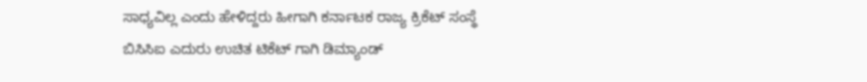ಸಾಧ್ಯವಿಲ್ಲ ಎಂದು ಹೇಳಿದ್ದರು ಹೀಗಾಗಿ ಕರ್ನಾಟಕ ರಾಜ್ಯ ಕ್ರಿಕೆಟ್ ಸಂಸ್ಥೆ ಬಿಸಿಸಿಐ ಎದುರು ಉಚಿತ ಟಿಕೆಟ್ ಗಾಗಿ ಡಿಮ್ಯಾಂಡ್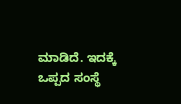ಮಾಡಿದೆ. ಇದಕ್ಕೆ ಒಪ್ಪದ ಸಂಸ್ಥೆ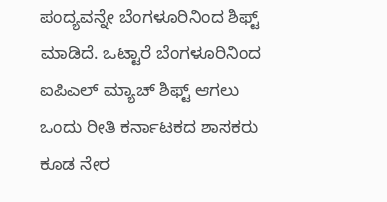ಪಂದ್ಯವನ್ನೇ ಬೆಂಗಳೂರಿನಿಂದ ಶಿಫ್ಟ್ ಮಾಡಿದೆ. ಒಟ್ಟಾರೆ ಬೆಂಗಳೂರಿನಿಂದ ಐಪಿಎಲ್ ಮ್ಯಾಚ್ ಶಿಫ್ಟ್ ಆಗಲು ಒಂದು ರೀತಿ ಕರ್ನಾಟಕದ ಶಾಸಕರು ಕೂಡ ನೇರ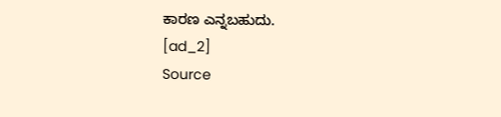ಕಾರಣ ಎನ್ನಬಹುದು.
[ad_2]
Source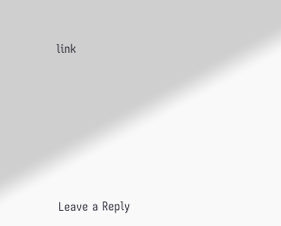link








Leave a Reply